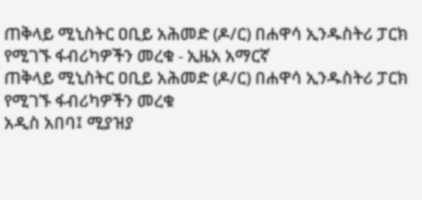ጠቅላይ ሚኒስትር ዐቢይ አሕመድ (ዶ/ር) በሐዋሳ ኢንዱስትሪ ፓርክ የሚገኙ ፋብሪካዎችን መረቁ - ኢዜአ አማርኛ
ጠቅላይ ሚኒስትር ዐቢይ አሕመድ (ዶ/ር) በሐዋሳ ኢንዱስትሪ ፓርክ የሚገኙ ፋብሪካዎችን መረቁ
አዲስ አበባ፤ ሚያዝያ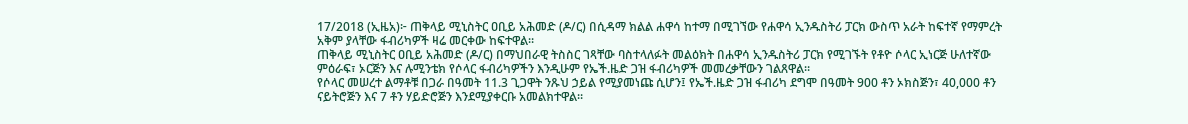17/2018 (ኢዜአ)፦ ጠቅላይ ሚኒስትር ዐቢይ አሕመድ (ዶ/ር) በሲዳማ ክልል ሐዋሳ ከተማ በሚገኘው የሐዋሳ ኢንዱስትሪ ፓርክ ውስጥ አራት ከፍተኛ የማምረት አቅም ያላቸው ፋብሪካዎች ዛሬ መርቀው ከፍተዋል።
ጠቅላይ ሚኒስትር ዐቢይ አሕመድ (ዶ/ር) በማህበራዊ ትስስር ገጻቸው ባስተላለፉት መልዕክት በሐዋሳ ኢንዱስትሪ ፓርክ የሚገኙት የቶዮ ሶላር ኢነርጅ ሁለተኛው ምዕራፍ፣ ኦርጅን እና ሉሚንቴክ የሶላር ፋብሪካዎችን እንዲሁም የኤች.ዜድ ጋዝ ፋብሪካዎች መመረቃቸውን ገልጸዋል።
የሶላር መሠረተ ልማቶቹ በጋራ በዓመት 11.3 ጊጋዋት ንጹህ ኃይል የሚያመነጩ ሲሆን፤ የኤች.ዜድ ጋዝ ፋብሪካ ደግሞ በዓመት 900 ቶን ኦክስጅን፣ 40,000 ቶን ናይትሮጅን እና 7 ቶን ሃይድሮጅን እንደሚያቀርቡ አመልክተዋል።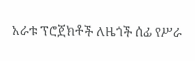አራቱ ፕሮጀክቶች ለዜጎች ሰፊ የሥራ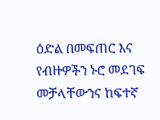ዕድል በመፍጠር እና የብዙዎችን ኑሮ መደገፍ መቻላቸውንና ከፍተኛ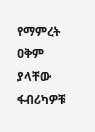የማምረት ዐቅም ያላቸው ፋብሪካዎቹ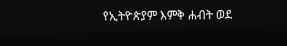የኢትዮጵያም እምቅ ሐብት ወደ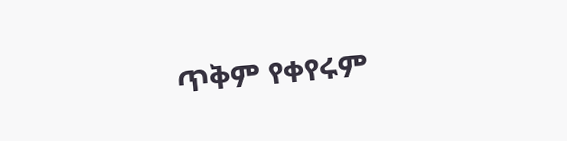ጥቅም የቀየሩም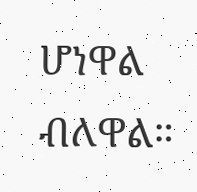ሆነዋል ብለዋል።